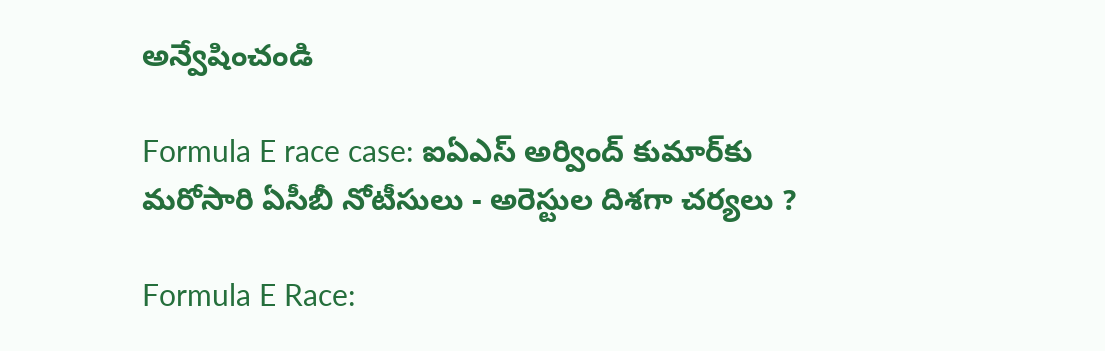అన్వేషించండి

Formula E race case: ఐఏఎస్ అర్వింద్ కుమార్‌కు మరోసారి ఏసీబీ నోటీసులు - అరెస్టుల దిశగా చర్యలు ?

Formula E Race: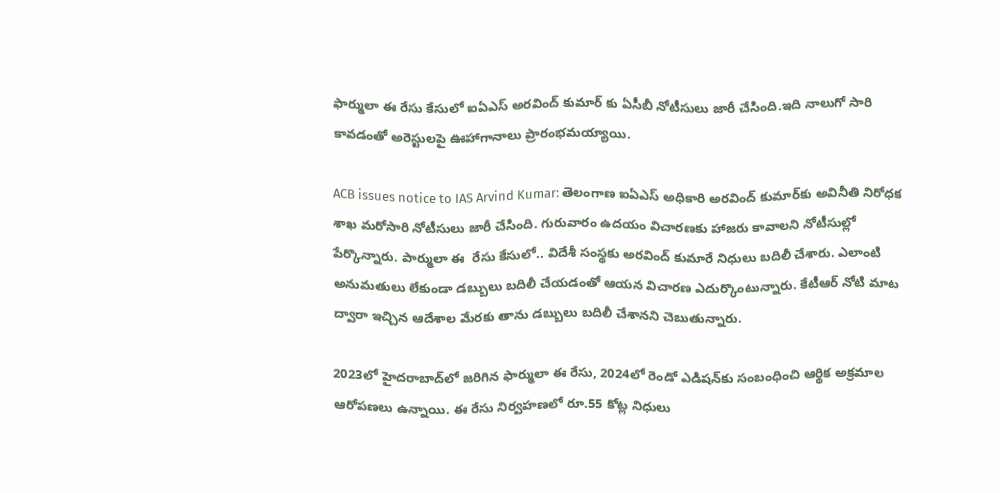ఫార్ములా ఈ రేసు కేసులో ఐఏఎస్ అరవింద్ కుమార్ కు ఏసీబీ నోటీసులు జారీ చేసింది.ఇది నాలుగో సారి కావడంతో అరెస్టులపై ఊహాగానాలు ప్రారంభమయ్యాయి.

ACB issues notice to IAS Arvind Kumar: తెలంగాణ ఐఏఎస్ అధికారి అరవింద్ కుమార్‌కు అవినీతి నిరోధక శాఖ మరోసారి నోటీసులు జారీ చేసింది. గురువారం ఉదయం విచారణకు హాజరు కావాలని నోటీసుల్లో పేర్కొన్నారు. పార్ములా ఈ  రేసు కేసులో.. విదేశీ సంస్థకు అరవింద్ కుమారే నిధులు బదిలీ చేశారు. ఎలాంటి అనుమతులు లేకుండా డబ్బులు బదిలీ చేయడంతో ఆయన విచారణ ఎదుర్కొంటున్నారు. కేటీఆర్ నోటి మాట ద్వారా ఇచ్చిన ఆదేశాల మేరకు తాను డబ్బులు బదిలీ చేశానని చెబుతున్నారు.

2023లో హైదరాబాద్‌లో జరిగిన ఫార్ములా ఈ రేసు, 2024లో రెండో ఎడిషన్‌కు సంబంధించి ఆర్థిక అక్రమాల ఆరోపణలు ఉన్నాయి. ఈ రేసు నిర్వహణలో రూ.55 కోట్ల నిధులు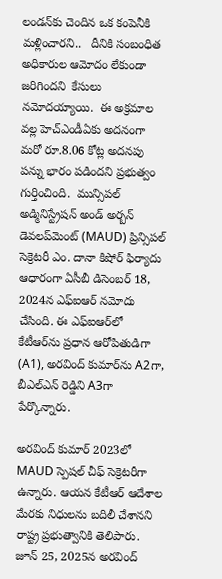లండన్‌కు చెందిన ఒక కంపెనీకి మళ్లించారని..   దీనికి సంబంధిత  అధికారుల ఆమోదం లేకుండా జరిగిందని  కేసులు నమోదయ్యాయి.  ఈ అక్రమాల వల్ల హెచ్ఎండీఏకు అదనంగా మరో రూ.8.06 కోట్ల అదనపు పన్ను భారం పడిందని ప్రభుత్వం గుర్తించింది.  మున్సిపల్ అడ్మినిస్ట్రేషన్ అండ్ అర్బన్ డెవలప్‌మెంట్ (MAUD) ప్రిన్సిపల్ సెక్రెటరీ ఎం. దానా కిషోర్ ఫిర్యాదు ఆధారంగా ఏసీబీ డిసెంబర్ 18, 2024న ఎఫ్‌ఐఆర్ నమోదు చేసింది. ఈ ఎఫ్‌ఐఆర్‌లో కేటీఆర్‌ను ప్రధాన ఆరోపితుడిగా (A1), అరవింద్ కుమార్‌ను A2గా, బీఎల్ఎన్ రెడ్డిని A3గా పేర్కొన్నారు.

అరవింద్ కుమార్ 2023లో MAUD స్పెషల్ చీఫ్ సెక్రెటరీగా ఉన్నారు. ఆయన కేటీఆర్ ఆదేశాల మేరకు నిధులను బదిలీ చేశానని రాష్ట్ర ప్రభుత్వానికి తెలిపారు. జూన్ 25, 2025న అరవింద్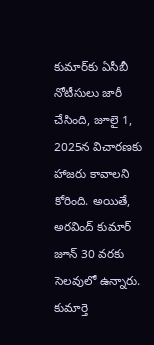కుమార్‌కు ఏసీబీ నోటీసులు జారీ చేసింది, జూలై 1, 2025న విచారణకు హాజరు కావాలని కోరింది. అయితే, అరవింద్ కుమార్ జూన్ 30 వరకు సెలవులో ఉన్నారు. కుమార్తె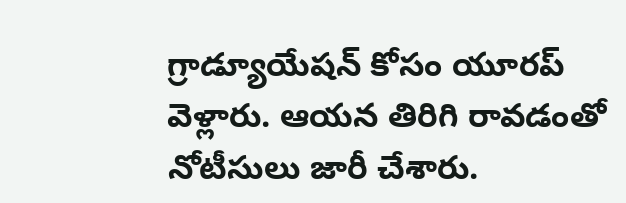గ్రాడ్యూయేషన్ కోసం యూరప్ వెళ్లారు. ఆయన తిరిగి రావడంతో నోటీసులు జారీ చేశారు.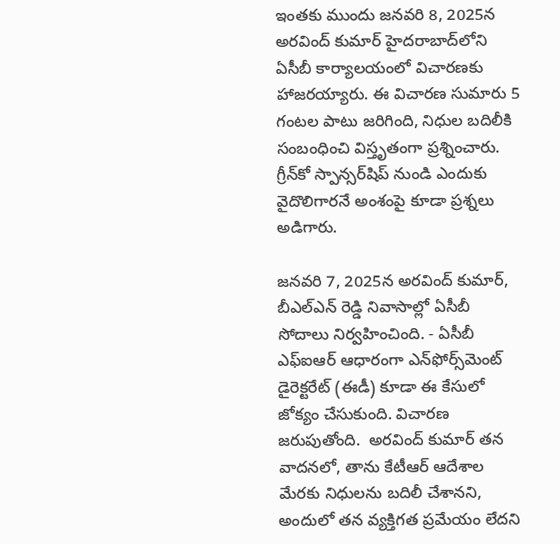ఇంతకు ముందు జనవరి 8, 2025న అరవింద్ కుమార్ హైదరాబాద్‌లోని ఏసీబీ కార్యాలయంలో విచారణకు హాజరయ్యారు. ఈ విచారణ సుమారు 5 గంటల పాటు జరిగింది, నిధుల బదిలీకి సంబంధించి విస్తృతంగా ప్రశ్నించారు. గ్రీన్‌కో స్పాన్సర్‌షిప్ నుండి ఎందుకు వైదొలిగారనే అంశంపై కూడా ప్రశ్నలు అడిగారు.

జనవరి 7, 2025న అరవింద్ కుమార్, బీఎల్ఎన్ రెడ్డి నివాసాల్లో ఏసీబీ సోదాలు నిర్వహించింది. - ఏసీబీ ఎఫ్‌ఐఆర్ ఆధారంగా ఎన్‌ఫోర్స్‌మెంట్ డైరెక్టరేట్ (ఈడీ) కూడా ఈ కేసులో జోక్యం చేసుకుంది. విచారణ జరుపుతోంది.  అరవింద్ కుమార్ తన వాదనలో, తాను కేటీఆర్ ఆదేశాల మేరకు నిధులను బదిలీ చేశానని, అందులో తన వ్యక్తిగత ప్రమేయం లేదని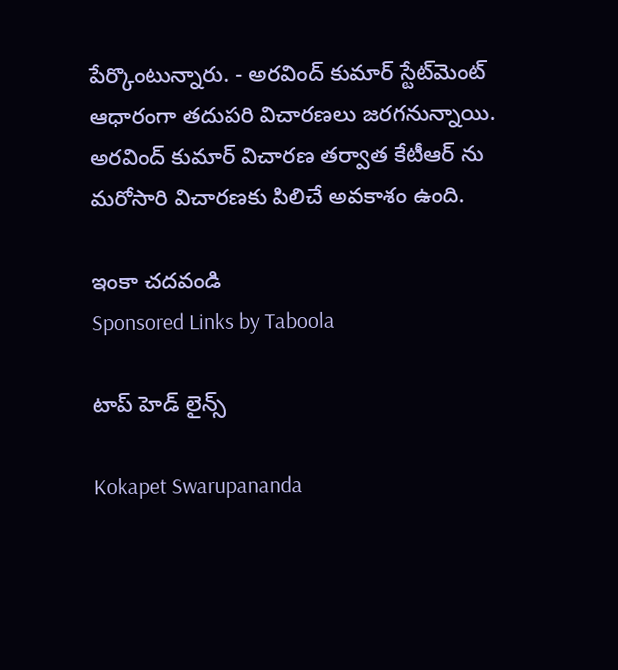పేర్కొంటున్నారు. - అరవింద్ కుమార్ స్టేట్‌మెంట్ ఆధారంగా తదుపరి విచారణలు జరగనున్నాయి. అరవింద్ కుమార్ విచారణ తర్వాత కేటీఆర్ ను మరోసారి విచారణకు పిలిచే అవకాశం ఉంది.

ఇంకా చదవండి
Sponsored Links by Taboola

టాప్ హెడ్ లైన్స్

Kokapet Swarupananda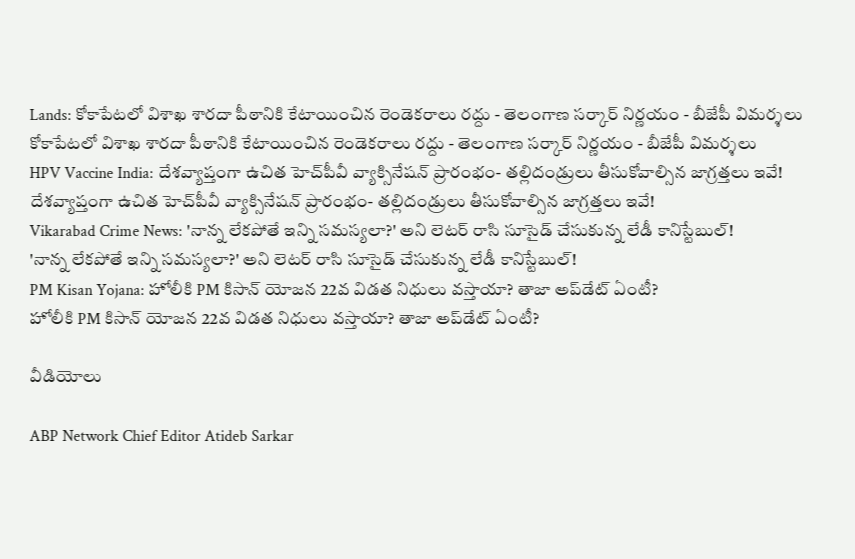Lands: కోకాపేటలో విశాఖ శారదా పీఠానికి కేటాయించిన రెండెకరాలు రద్దు - తెలంగాణ సర్కార్ నిర్ణయం - బీజేపీ విమర్శలు
కోకాపేటలో విశాఖ శారదా పీఠానికి కేటాయించిన రెండెకరాలు రద్దు - తెలంగాణ సర్కార్ నిర్ణయం - బీజేపీ విమర్శలు
HPV Vaccine India: దేశవ్యాప్తంగా ఉచిత హెచ్‌పీవీ వ్యాక్సినేషన్ ప్రారంభం- తల్లిదండ్రులు తీసుకోవాల్సిన జాగ్రత్తలు ఇవే!
దేశవ్యాప్తంగా ఉచిత హెచ్‌పీవీ వ్యాక్సినేషన్ ప్రారంభం- తల్లిదండ్రులు తీసుకోవాల్సిన జాగ్రత్తలు ఇవే!
Vikarabad Crime News: 'నాన్న లేకపోతే ఇన్ని సమస్యలా?' అని లెటర్ రాసి సూసైడ్ చేసుకున్న లేడీ కానిస్టేబుల్‌!
'నాన్న లేకపోతే ఇన్ని సమస్యలా?' అని లెటర్ రాసి సూసైడ్ చేసుకున్న లేడీ కానిస్టేబుల్‌!
PM Kisan Yojana: హోలీకి PM కిసాన్ యోజన 22వ విడత నిధులు వస్తాయా? తాజా అప్‌డేట్ ఏంటీ?
హోలీకి PM కిసాన్ యోజన 22వ విడత నిధులు వస్తాయా? తాజా అప్‌డేట్ ఏంటీ?

వీడియోలు

ABP Network Chief Editor Atideb Sarkar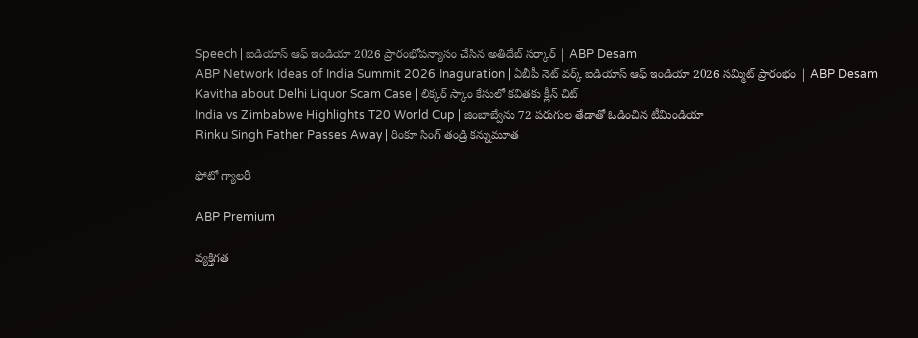Speech | ఐడియాస్ ఆఫ్ ఇండియా 2026 ప్రారంభోపన్యాసం చేసిన అతిదేబ్ సర్కార్ | ABP Desam
ABP Network Ideas of India Summit 2026 Inaguration | ఏబీపీ నెట్ వర్క్ ఐడియాస్ ఆఫ్ ఇండియా 2026 సమ్మిట్ ప్రారంభం | ABP Desam
Kavitha about Delhi Liquor Scam Case | లిక్కర్ స్కాం కేసులో కవితకు క్లీన్ చిట్
India vs Zimbabwe Highlights T20 World Cup | జింబాబ్వేను 72 పరుగుల తేడాతో ఓడించిన టీమిండియా
Rinku Singh Father Passes Away | రింకూ సింగ్ తండ్రి కన్నుమూత

ఫోటో గ్యాలరీ

ABP Premium

వ్యక్తిగత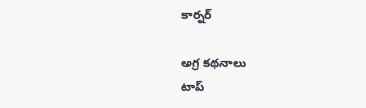కార్నర్

అగ్ర కథనాలు
టాప్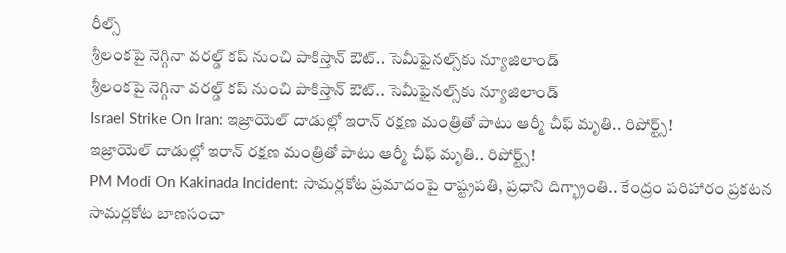రీల్స్
శ్రీలంకపై నెగ్గినా వరల్డ్ కప్ నుంచి పాకిస్తాన్ ఔట్.. సెమీఫైనల్స్‌కు న్యూజిలాండ్
శ్రీలంకపై నెగ్గినా వరల్డ్ కప్ నుంచి పాకిస్తాన్ ఔట్.. సెమీఫైనల్స్‌కు న్యూజిలాండ్
Israel Strike On Iran: ఇజ్రాయెల్ దాడుల్లో ఇరాన్ రక్షణ మంత్రితో పాటు ఆర్మీ చీఫ్ మృతి.. రిపోర్ట్స్!
ఇజ్రాయెల్ దాడుల్లో ఇరాన్ రక్షణ మంత్రితో పాటు ఆర్మీ చీఫ్ మృతి.. రిపోర్ట్స్!
PM Modi On Kakinada Incident: సామర్లకోట ప్రమాదంపై రాష్ట్రపతి, ప్రధాని దిగ్భ్రాంతి.. కేంద్రం పరిహారం ప్రకటన
సామర్లకోట బాణసంచా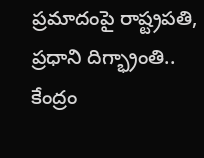ప్రమాదంపై రాష్ట్రపతి, ప్రధాని దిగ్భ్రాంతి.. కేంద్రం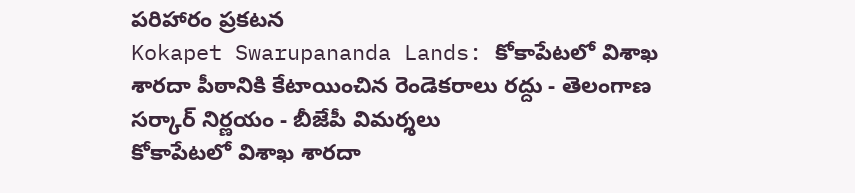పరిహారం ప్రకటన
Kokapet Swarupananda Lands: కోకాపేటలో విశాఖ శారదా పీఠానికి కేటాయించిన రెండెకరాలు రద్దు - తెలంగాణ సర్కార్ నిర్ణయం - బీజేపీ విమర్శలు
కోకాపేటలో విశాఖ శారదా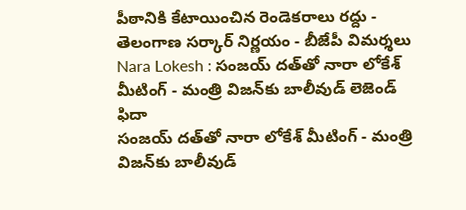పీఠానికి కేటాయించిన రెండెకరాలు రద్దు - తెలంగాణ సర్కార్ నిర్ణయం - బీజేపీ విమర్శలు
Nara Lokesh : సంజయ్ దత్‌తో నారా లోకేశ్ మీటింగ్ - మంత్రి విజన్‌కు బాలీవుడ్ లెజెండ్ ఫిదా
సంజయ్ దత్‌తో నారా లోకేశ్ మీటింగ్ - మంత్రి విజన్‌కు బాలీవుడ్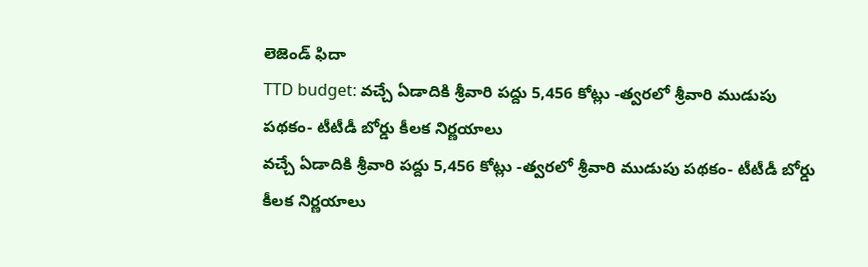లెజెండ్ ఫిదా
TTD budget: వచ్చే ఏడాదికి శ్రీవారి పద్దు 5,456 కోట్లు -త్వరలో శ్రీవారి ముడుపు పథకం- టీటీడీ బోర్డు కీలక నిర్ణయాలు
వచ్చే ఏడాదికి శ్రీవారి పద్దు 5,456 కోట్లు -త్వరలో శ్రీవారి ముడుపు పథకం- టీటీడీ బోర్డు కీలక నిర్ణయాలు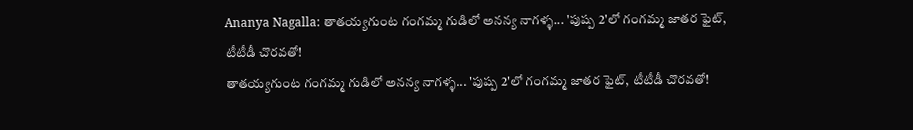Ananya Nagalla: తాతయ్యగుంట గంగమ్మ గుడిలో అనన్య నాగళ్ళ... 'పుష్ప 2'లో గంగమ్మ జాతర ఫైట్, టీటీడీ చొరవతో!
తాతయ్యగుంట గంగమ్మ గుడిలో అనన్య నాగళ్ళ... 'పుష్ప 2'లో గంగమ్మ జాతర ఫైట్, టీటీడీ చొరవతో!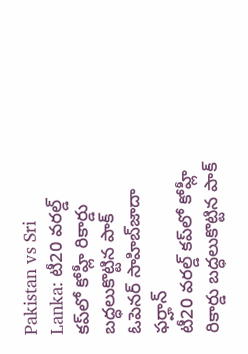Pakistan vs Sri Lanka: టీ20 వరల్డ్ కప్‌లో కోహ్లీ రికార్డు బద్ధలుకొట్టిన పాక్ ఓపెనర్ సాహిబ్‌జాదా ఫర్హాన్
టీ20 వరల్డ్ కప్‌లో కోహ్లీ రికార్డు బద్ధలుకొట్టిన పాక్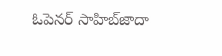ఓపెనర్ సాహిబ్‌జాదా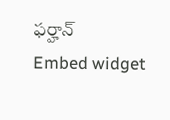ఫర్హాన్
Embed widget